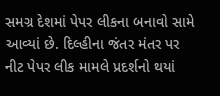સમગ્ર દેશમાં પેપર લીકના બનાવો સામે આવ્યાં છે. દિલ્હીના જંતર મંતર પર નીટ પેપર લીક મામલે પ્રદર્શનો થયાં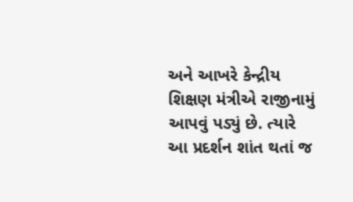અને આખરે કેન્દ્રીય શિક્ષણ મંત્રીએ રાજીનામું આપવું પડ્યું છે. ત્યારે આ પ્રદર્શન શાંત થતાં જ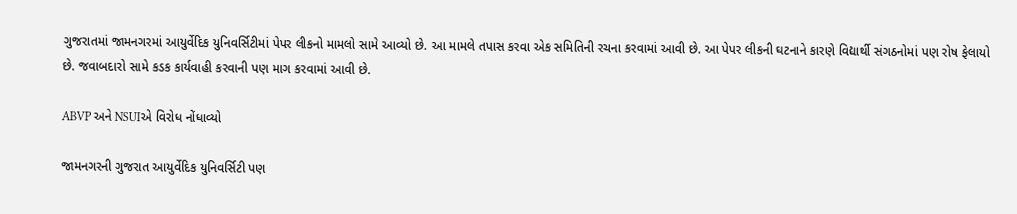ગુજરાતમાં જામનગરમાં આયુર્વેદિક યુનિવર્સિટીમાં પેપર લીકનો મામલો સામે આવ્યો છે. આ મામલે તપાસ કરવા એક સમિતિની રચના કરવામાં આવી છે. આ પેપર લીકની ઘટનાને કારણે વિદ્યાર્થી સંગઠનોમાં પણ રોષ ફેલાયો છે. જવાબદારો સામે કડક કાર્યવાહી કરવાની પણ માગ કરવામાં આવી છે.

ABVP અને NSUIએ વિરોધ નોંધાવ્યો

જામનગરની ગુજરાત આયુર્વેદિક યુનિવર્સિટી પણ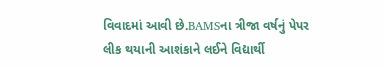વિવાદમાં આવી છે.BAMSના ત્રીજા વર્ષનું પેપર લીક થયાની આશંકાને લઈને વિદ્યાર્થી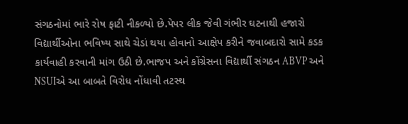સંગઠનોમાં ભારે રોષ ફાટી નીકળ્યો છે.પેપર લીક જેવી ગંભીર ઘટનાથી હજારો વિદ્યાર્થીઓના ભવિષ્ય સાથે ચેડાં થયા હોવાનો આક્ષેપ કરીને જવાબદારો સામે કડક કાર્યવાહી કરવાની માંગ ઉઠી છે.ભાજપ અને કોંગ્રેસના વિદ્યાર્થી સંગઠન ABVP અને NSUIએ આ બાબતે વિરોધ નોંધાવી તટસ્થ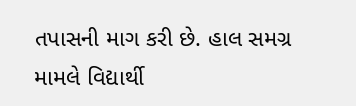તપાસની માગ કરી છે. હાલ સમગ્ર મામલે વિદ્યાર્થી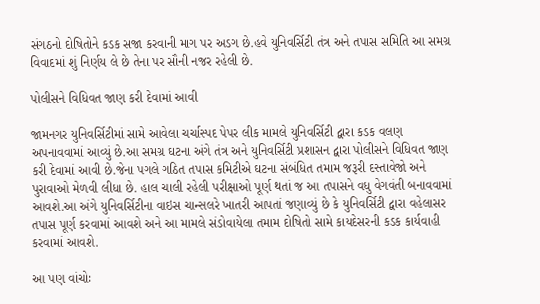સંગઠનો દોષિતોને કડક સજા કરવાની માગ પર અડગ છે.હવે યુનિવર્સિટી તંત્ર અને તપાસ સમિતિ આ સમગ્ર વિવાદમાં શું નિર્ણય લે છે તેના પર સૌની નજર રહેલી છે.

પોલીસને વિધિવત જાણ કરી દેવામાં આવી

જામનગર યુનિવર્સિટીમાં સામે આવેલા ચર્ચાસ્પદ પેપર લીક મામલે યુનિવર્સિટી દ્વારા કડક વલણ અપનાવવામાં આવ્યું છે.આ સમગ્ર ઘટના અંગે તંત્ર અને યુનિવર્સિટી પ્રશાસન દ્વારા પોલીસને વિધિવત જાણ કરી દેવામાં આવી છે.જેના પગલે ગઠિત તપાસ કમિટીએ ઘટના સંબંધિત તમામ જરૂરી દસ્તાવેજો અને પુરાવાઓ મેળવી લીધા છે. હાલ ચાલી રહેલી પરીક્ષાઓ પૂર્ણ થતાં જ આ તપાસને વધુ વેગવંતી બનાવવામાં આવશે.આ અંગે યુનિવર્સિટીના વાઇસ ચાન્સલરે ખાતરી આપતાં જણાવ્યું છે કે યુનિવર્સિટી દ્વારા વહેલાસર તપાસ પૂર્ણ કરવામાં આવશે અને આ મામલે સંડોવાયેલા તમામ દોષિતો સામે કાયદેસરની કડક કાર્યવાહી કરવામાં આવશે.

આ પણ વાંચોઃ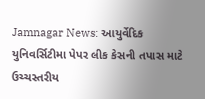Jamnagar News: આયુર્વેદિક યુનિવર્સિટીમા પેપર લીક કેસની તપાસ માટે ઉચ્ચસ્તરીય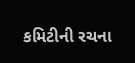કમિટીની રચના